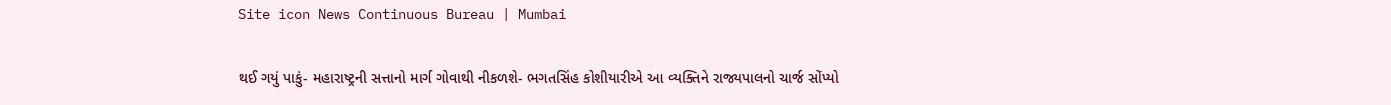Site icon News Continuous Bureau | Mumbai

થઈ ગયું પાકું- મહારાષ્ટ્રની સત્તાનો માર્ગ ગોવાથી નીકળશે- ભગતસિંહ કોશીયારીએ આ વ્યક્તિને રાજ્યપાલનો ચાર્જ સોંપ્યો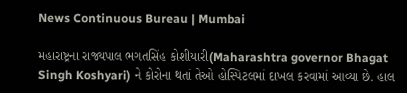News Continuous Bureau | Mumbai

મહારાષ્ટ્રના રાજ્યપાલ ભગતસિંહ કોશીયારી(Maharashtra governor Bhagat Singh Koshyari) ને કોરોના થતાં તેઓ હોસ્પિટલમાં દાખલ કરવામાં આવ્યા છે. હાલ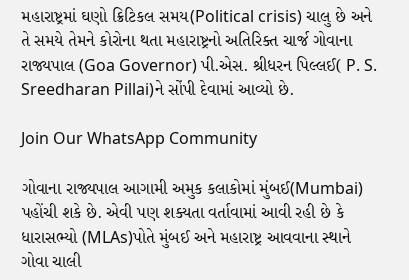મહારાષ્ટ્રમાં ઘણો ક્રિટિકલ સમય(Political crisis) ચાલુ છે અને તે સમયે તેમને કોરોના થતા મહારાષ્ટ્રનો અતિરિક્ત ચાર્જ ગોવાના રાજ્યપાલ (Goa Governor) પી.એસ. શ્રીધરન પિલ્લઈ( P. S. Sreedharan Pillai)ને સોંપી દેવામાં આવ્યો છે.

Join Our WhatsApp Community

ગોવાના રાજ્યપાલ આગામી અમુક કલાકોમાં મુંબઈ(Mumbai) પહોંચી શકે છે. એવી પણ શક્યતા વર્તાવામાં આવી રહી છે કે ધારાસભ્યો (MLAs)પોતે મુંબઈ અને મહારાષ્ટ્ર આવવાના સ્થાને ગોવા ચાલી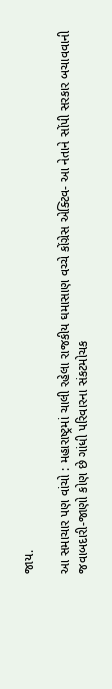જાય.

આ સમાચાર પણ વાંચો : મહારાષ્ટ્રમાં ચાલી રહેલા રાજકીય ઘમાસાણ વચ્ચે કોંગ્રેસ એક્ટિવ- આ નેતાને સોંપી સરકાર બચાવવાની જવાબદારી-જાણો કોણ છે ગાંધી પરિવારના સંકટમોચક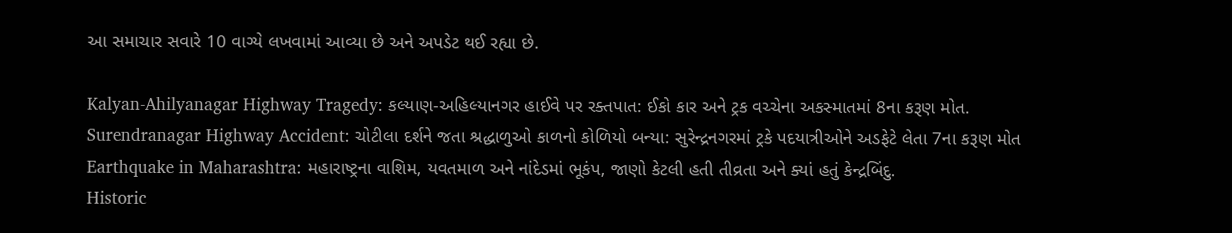આ સમાચાર સવારે 10 વાગ્યે લખવામાં આવ્યા છે અને અપડેટ થઈ રહ્યા છે.

Kalyan-Ahilyanagar Highway Tragedy: કલ્યાણ-અહિલ્યાનગર હાઈવે પર રક્તપાત: ઈકો કાર અને ટ્રક વચ્ચેના અકસ્માતમાં 8ના કરૂણ મોત.
Surendranagar Highway Accident: ચોટીલા દર્શને જતા શ્રદ્ધાળુઓ કાળનો કોળિયો બન્યા: સુરેન્દ્રનગરમાં ટ્રકે પદયાત્રીઓને અડફેટે લેતા 7ના કરૂણ મોત
Earthquake in Maharashtra: મહારાષ્ટ્રના વાશિમ, યવતમાળ અને નાંદેડમાં ભૂકંપ, જાણો કેટલી હતી તીવ્રતા અને ક્યાં હતું કેન્દ્રબિંદુ.
Historic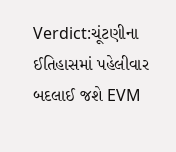Verdict:ચૂંટણીના ઈતિહાસમાં પહેલીવાર બદલાઈ જશે EVM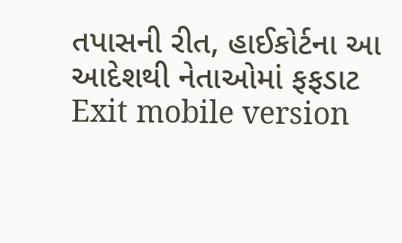તપાસની રીત, હાઈકોર્ટના આ આદેશથી નેતાઓમાં ફફડાટ
Exit mobile version